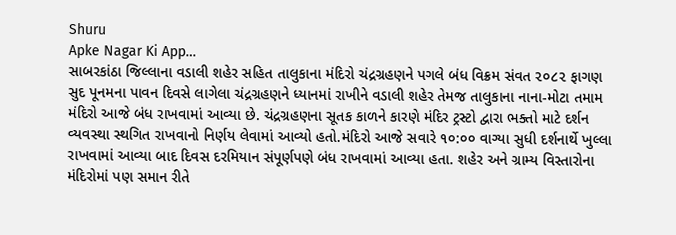Shuru
Apke Nagar Ki App…
સાબરકાંઠા જિલ્લાના વડાલી શહેર સહિત તાલુકાના મંદિરો ચંદ્રગ્રહણને પગલે બંધ વિક્રમ સંવત ૨૦૮૨ ફાગણ સુદ પૂનમના પાવન દિવસે લાગેલા ચંદ્રગ્રહણને ધ્યાનમાં રાખીને વડાલી શહેર તેમજ તાલુકાના નાના-મોટા તમામ મંદિરો આજે બંધ રાખવામાં આવ્યા છે. ચંદ્રગ્રહણના સૂતક કાળને કારણે મંદિર ટ્રસ્ટો દ્વારા ભક્તો માટે દર્શન વ્યવસ્થા સ્થગિત રાખવાનો નિર્ણય લેવામાં આવ્યો હતો.મંદિરો આજે સવારે ૧૦:૦૦ વાગ્યા સુધી દર્શનાર્થે ખુલ્લા રાખવામાં આવ્યા બાદ દિવસ દરમિયાન સંપૂર્ણપણે બંધ રાખવામાં આવ્યા હતા. શહેર અને ગ્રામ્ય વિસ્તારોના મંદિરોમાં પણ સમાન રીતે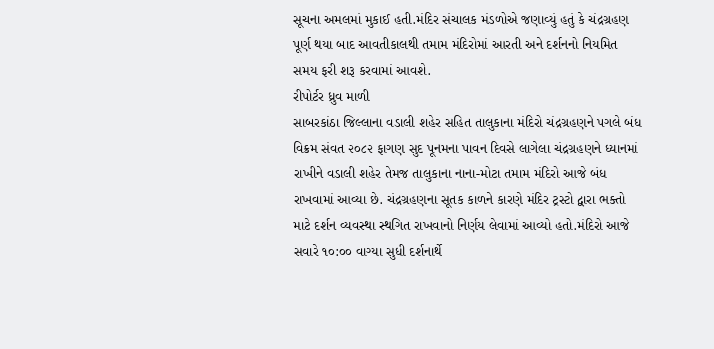સૂચના અમલમાં મુકાઈ હતી.મંદિર સંચાલક મંડળોએ જણાવ્યું હતું કે ચંદ્રગ્રહણ પૂર્ણ થયા બાદ આવતીકાલથી તમામ મંદિરોમાં આરતી અને દર્શનનો નિયમિત સમય ફરી શરૂ કરવામાં આવશે.
રીપોર્ટર ધ્રુવ માળી
સાબરકાંઠા જિલ્લાના વડાલી શહેર સહિત તાલુકાના મંદિરો ચંદ્રગ્રહણને પગલે બંધ વિક્રમ સંવત ૨૦૮૨ ફાગણ સુદ પૂનમના પાવન દિવસે લાગેલા ચંદ્રગ્રહણને ધ્યાનમાં રાખીને વડાલી શહેર તેમજ તાલુકાના નાના-મોટા તમામ મંદિરો આજે બંધ રાખવામાં આવ્યા છે. ચંદ્રગ્રહણના સૂતક કાળને કારણે મંદિર ટ્રસ્ટો દ્વારા ભક્તો માટે દર્શન વ્યવસ્થા સ્થગિત રાખવાનો નિર્ણય લેવામાં આવ્યો હતો.મંદિરો આજે સવારે ૧૦:૦૦ વાગ્યા સુધી દર્શનાર્થે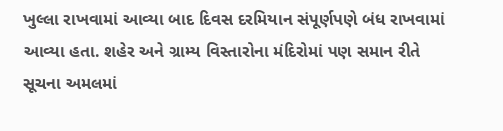ખુલ્લા રાખવામાં આવ્યા બાદ દિવસ દરમિયાન સંપૂર્ણપણે બંધ રાખવામાં આવ્યા હતા. શહેર અને ગ્રામ્ય વિસ્તારોના મંદિરોમાં પણ સમાન રીતે સૂચના અમલમાં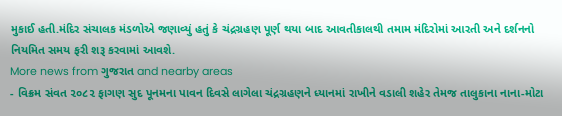મુકાઈ હતી.મંદિર સંચાલક મંડળોએ જણાવ્યું હતું કે ચંદ્રગ્રહણ પૂર્ણ થયા બાદ આવતીકાલથી તમામ મંદિરોમાં આરતી અને દર્શનનો નિયમિત સમય ફરી શરૂ કરવામાં આવશે.
More news from ગુજરાત and nearby areas
- વિક્રમ સંવત ૨૦૮૨ ફાગણ સુદ પૂનમના પાવન દિવસે લાગેલા ચંદ્રગ્રહણને ધ્યાનમાં રાખીને વડાલી શહેર તેમજ તાલુકાના નાના-મોટા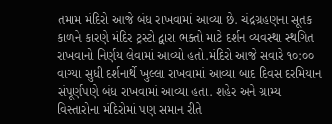તમામ મંદિરો આજે બંધ રાખવામાં આવ્યા છે. ચંદ્રગ્રહણના સૂતક કાળને કારણે મંદિર ટ્રસ્ટો દ્વારા ભક્તો માટે દર્શન વ્યવસ્થા સ્થગિત રાખવાનો નિર્ણય લેવામાં આવ્યો હતો.મંદિરો આજે સવારે ૧૦:૦૦ વાગ્યા સુધી દર્શનાર્થે ખુલ્લા રાખવામાં આવ્યા બાદ દિવસ દરમિયાન સંપૂર્ણપણે બંધ રાખવામાં આવ્યા હતા. શહેર અને ગ્રામ્ય વિસ્તારોના મંદિરોમાં પણ સમાન રીતે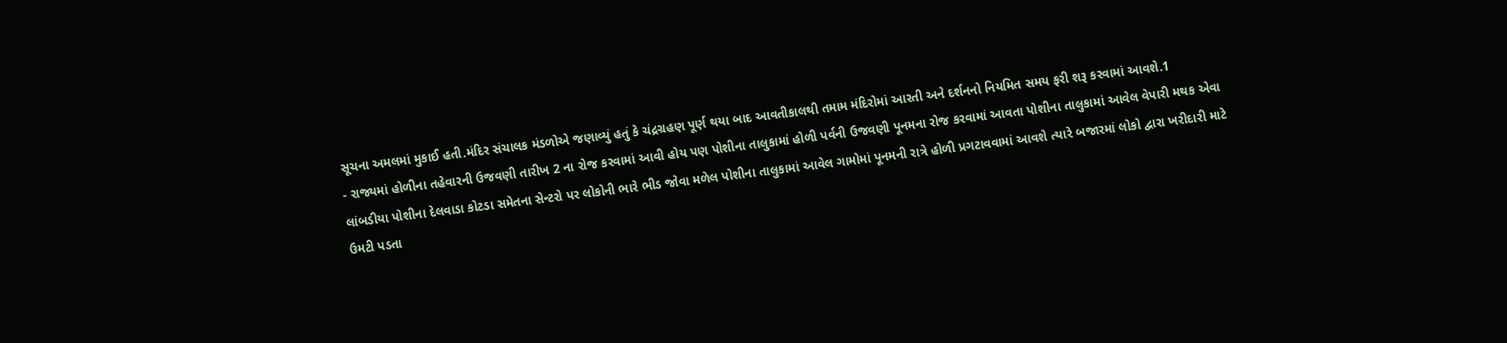સૂચના અમલમાં મુકાઈ હતી.મંદિર સંચાલક મંડળોએ જણાવ્યું હતું કે ચંદ્રગ્રહણ પૂર્ણ થયા બાદ આવતીકાલથી તમામ મંદિરોમાં આરતી અને દર્શનનો નિયમિત સમય ફરી શરૂ કરવામાં આવશે.1
- રાજ્યમાં હોળીના તહેવારની ઉજવણી તારીખ 2 ના રોજ કરવામાં આવી હોય પણ પોશીના તાલુકામાં હોળી પર્વની ઉજવણી પૂનમના રોજ કરવામાં આવતા પોશીના તાલુકામાં આવેલ વેપારી મથક એવા લાંબડીયા પોશીના દેલવાડા કોટડા સમેતના સેન્ટરો પર લોકોની ભારે ભીડ જોવા મળેલ પોશીના તાલુકામાં આવેલ ગામોમાં પૂનમની રાત્રે હોળી પ્રગટાવવામાં આવશે ત્યારે બજારમાં લોકો દ્વારા ખરીદારી માટે ઉમટી પડતા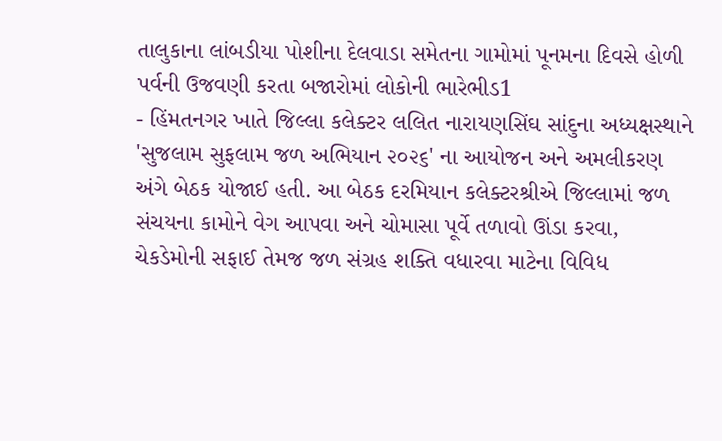તાલુકાના લાંબડીયા પોશીના દેલવાડા સમેતના ગામોમાં પૂનમના દિવસે હોળી પર્વની ઉજવણી કરતા બજારોમાં લોકોની ભારેભીડ1
- હિંમતનગર ખાતે જિલ્લા કલેક્ટર લલિત નારાયણસિંઘ સાંદુના અધ્યક્ષસ્થાને 'સુજલામ સુફલામ જળ અભિયાન ૨૦૨૬' ના આયોજન અને અમલીકરણ અંગે બેઠક યોજાઈ હતી. આ બેઠક દરમિયાન કલેક્ટરશ્રીએ જિલ્લામાં જળ સંચયના કામોને વેગ આપવા અને ચોમાસા પૂર્વે તળાવો ઊંડા કરવા, ચેકડેમોની સફાઈ તેમજ જળ સંગ્રહ શક્તિ વધારવા માટેના વિવિધ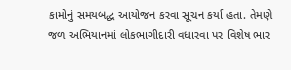કામોનું સમયબદ્ધ આયોજન કરવા સૂચન કર્યા હતા. તેમણે જળ અભિયાનમાં લોકભાગીદારી વધારવા પર વિશેષ ભાર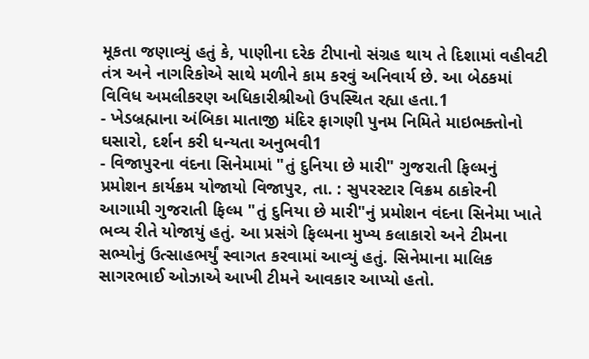મૂકતા જણાવ્યું હતું કે, પાણીના દરેક ટીપાનો સંગ્રહ થાય તે દિશામાં વહીવટી તંત્ર અને નાગરિકોએ સાથે મળીને કામ કરવું અનિવાર્ય છે. આ બેઠકમાં વિવિધ અમલીકરણ અધિકારીશ્રીઓ ઉપસ્થિત રહ્યા હતા.1
- ખેડબ્રહ્માના અંબિકા માતાજી મંદિર ફાગણી પુનમ નિમિતે માઇભક્તોનો ઘસારો, દર્શન કરી ધન્યતા અનુભવી1
- વિજાપુરના વંદના સિનેમામાં "તું દુનિયા છે મારી" ગુજરાતી ફિલ્મનું પ્રમોશન કાર્યક્રમ યોજાયો વિજાપુર, તા. : સુપરસ્ટાર વિક્રમ ઠાકોરની આગામી ગુજરાતી ફિલ્મ "તું દુનિયા છે મારી"નું પ્રમોશન વંદના સિનેમા ખાતે ભવ્ય રીતે યોજાયું હતું. આ પ્રસંગે ફિલ્મના મુખ્ય કલાકારો અને ટીમના સભ્યોનું ઉત્સાહભર્યું સ્વાગત કરવામાં આવ્યું હતું. સિનેમાના માલિક સાગરભાઈ ઓઝાએ આખી ટીમને આવકાર આપ્યો હતો.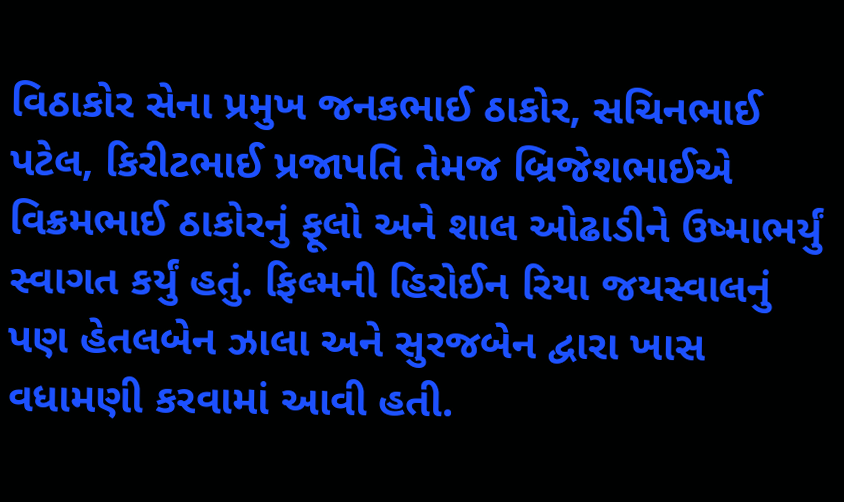વિઠાકોર સેના પ્રમુખ જનકભાઈ ઠાકોર, સચિનભાઈ પટેલ, કિરીટભાઈ પ્રજાપતિ તેમજ બ્રિજેશભાઈએ વિક્રમભાઈ ઠાકોરનું ફૂલો અને શાલ ઓઢાડીને ઉષ્માભર્યું સ્વાગત કર્યું હતું. ફિલ્મની હિરોઈન રિયા જયસ્વાલનું પણ હેતલબેન ઝાલા અને સુરજબેન દ્વારા ખાસ વધામણી કરવામાં આવી હતી.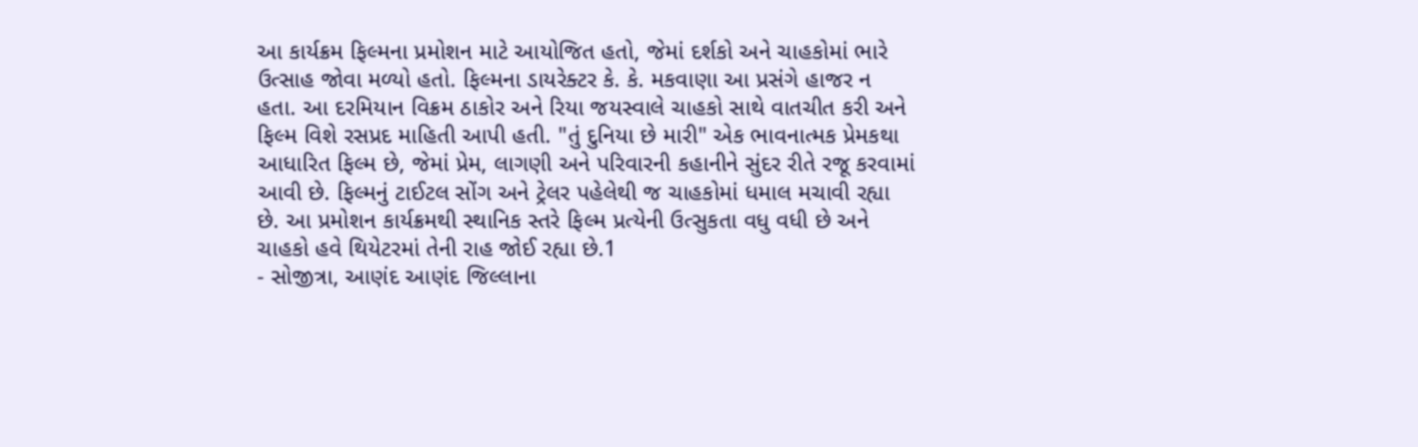આ કાર્યક્રમ ફિલ્મના પ્રમોશન માટે આયોજિત હતો, જેમાં દર્શકો અને ચાહકોમાં ભારે ઉત્સાહ જોવા મળ્યો હતો. ફિલ્મના ડાયરેક્ટર કે. કે. મકવાણા આ પ્રસંગે હાજર ન હતા. આ દરમિયાન વિક્રમ ઠાકોર અને રિયા જયસ્વાલે ચાહકો સાથે વાતચીત કરી અને ફિલ્મ વિશે રસપ્રદ માહિતી આપી હતી. "તું દુનિયા છે મારી" એક ભાવનાત્મક પ્રેમકથા આધારિત ફિલ્મ છે, જેમાં પ્રેમ, લાગણી અને પરિવારની કહાનીને સુંદર રીતે રજૂ કરવામાં આવી છે. ફિલ્મનું ટાઈટલ સોંગ અને ટ્રેલર પહેલેથી જ ચાહકોમાં ધમાલ મચાવી રહ્યા છે. આ પ્રમોશન કાર્યક્રમથી સ્થાનિક સ્તરે ફિલ્મ પ્રત્યેની ઉત્સુકતા વધુ વધી છે અને ચાહકો હવે થિયેટરમાં તેની રાહ જોઈ રહ્યા છે.1
- સોજીત્રા, આણંદ આણંદ જિલ્લાના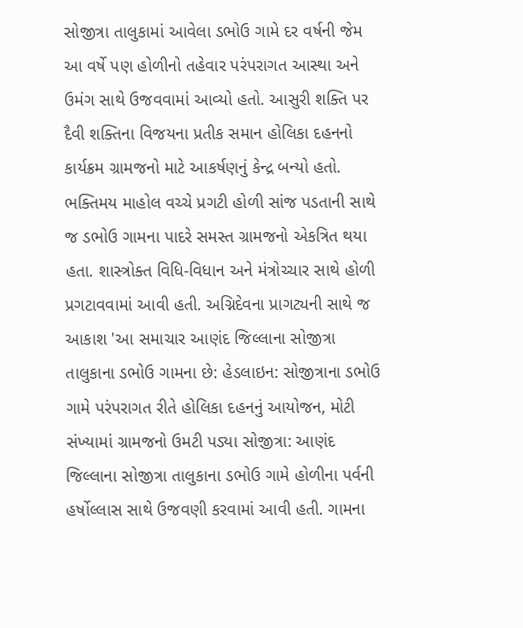સોજીત્રા તાલુકામાં આવેલા ડભોઉ ગામે દર વર્ષની જેમ આ વર્ષે પણ હોળીનો તહેવાર પરંપરાગત આસ્થા અને ઉમંગ સાથે ઉજવવામાં આવ્યો હતો. આસુરી શક્તિ પર દૈવી શક્તિના વિજયના પ્રતીક સમાન હોલિકા દહનનો કાર્યક્રમ ગ્રામજનો માટે આકર્ષણનું કેન્દ્ર બન્યો હતો. ભક્તિમય માહોલ વચ્ચે પ્રગટી હોળી સાંજ પડતાની સાથે જ ડભોઉ ગામના પાદરે સમસ્ત ગ્રામજનો એકત્રિત થયા હતા. શાસ્ત્રોક્ત વિધિ-વિધાન અને મંત્રોચ્ચાર સાથે હોળી પ્રગટાવવામાં આવી હતી. અગ્નિદેવના પ્રાગટ્યની સાથે જ આકાશ 'આ સમાચાર આણંદ જિલ્લાના સોજીત્રા તાલુકાના ડભોઉ ગામના છે: હેડલાઇન: સોજીત્રાના ડભોઉ ગામે પરંપરાગત રીતે હોલિકા દહનનું આયોજન, મોટી સંખ્યામાં ગ્રામજનો ઉમટી પડ્યા સોજીત્રા: આણંદ જિલ્લાના સોજીત્રા તાલુકાના ડભોઉ ગામે હોળીના પર્વની હર્ષોલ્લાસ સાથે ઉજવણી કરવામાં આવી હતી. ગામના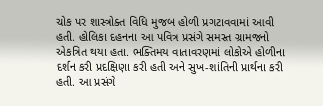ચોક પર શાસ્ત્રોક્ત વિધિ મુજબ હોળી પ્રગટાવવામાં આવી હતી. હોલિકા દહનના આ પવિત્ર પ્રસંગે સમસ્ત ગ્રામજનો એકત્રિત થયા હતા. ભક્તિમય વાતાવરણમાં લોકોએ હોળીના દર્શન કરી પ્રદક્ષિણા કરી હતી અને સુખ-શાંતિની પ્રાર્થના કરી હતી. આ પ્રસંગે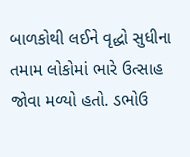બાળકોથી લઈને વૃદ્ધો સુધીના તમામ લોકોમાં ભારે ઉત્સાહ જોવા મળ્યો હતો. ડભોઉ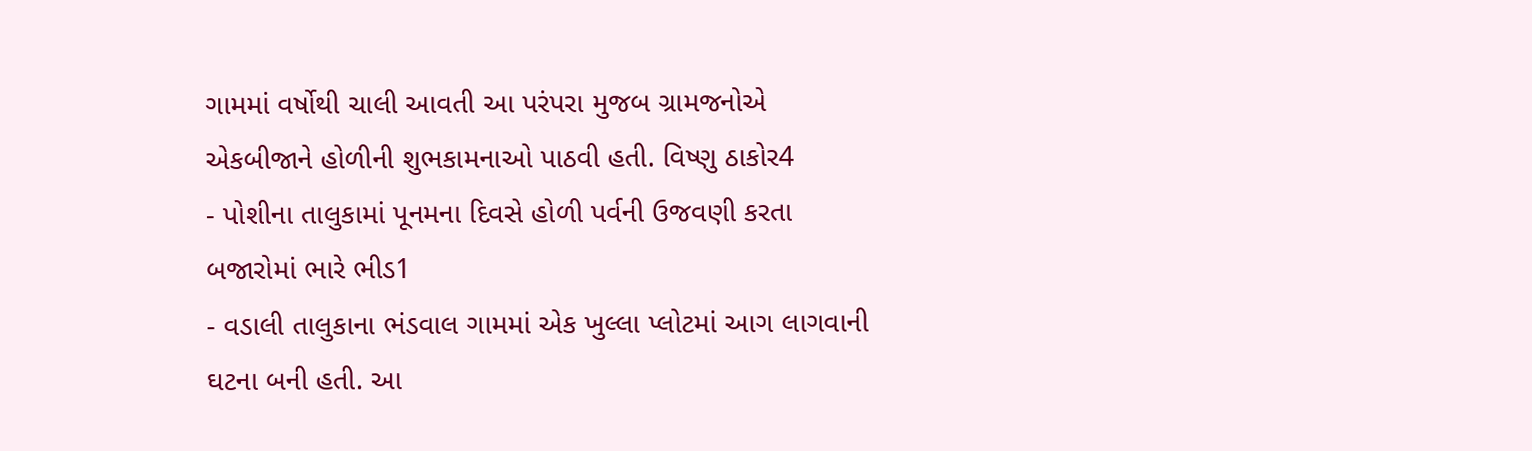ગામમાં વર્ષોથી ચાલી આવતી આ પરંપરા મુજબ ગ્રામજનોએ એકબીજાને હોળીની શુભકામનાઓ પાઠવી હતી. વિષ્ણુ ઠાકોર4
- પોશીના તાલુકામાં પૂનમના દિવસે હોળી પર્વની ઉજવણી કરતા બજારોમાં ભારે ભીડ1
- વડાલી તાલુકાના ભંડવાલ ગામમાં એક ખુલ્લા પ્લોટમાં આગ લાગવાની ઘટના બની હતી. આ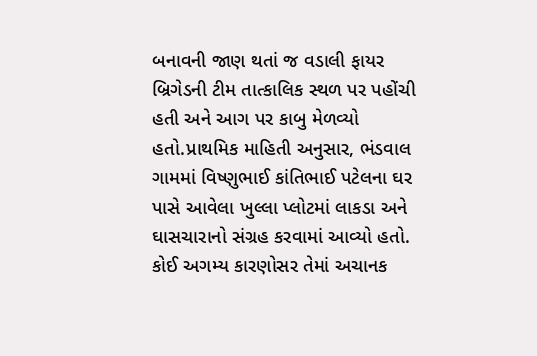બનાવની જાણ થતાં જ વડાલી ફાયર બ્રિગેડની ટીમ તાત્કાલિક સ્થળ પર પહોંચી હતી અને આગ પર કાબુ મેળવ્યો હતો.પ્રાથમિક માહિતી અનુસાર, ભંડવાલ ગામમાં વિષ્ણુભાઈ કાંતિભાઈ પટેલના ઘર પાસે આવેલા ખુલ્લા પ્લોટમાં લાકડા અને ઘાસચારાનો સંગ્રહ કરવામાં આવ્યો હતો. કોઈ અગમ્ય કારણોસર તેમાં અચાનક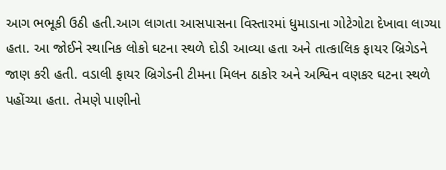આગ ભભૂકી ઉઠી હતી.આગ લાગતા આસપાસના વિસ્તારમાં ધુમાડાના ગોટેગોટા દેખાવા લાગ્યા હતા. આ જોઈને સ્થાનિક લોકો ઘટના સ્થળે દોડી આવ્યા હતા અને તાત્કાલિક ફાયર બ્રિગેડને જાણ કરી હતી. વડાલી ફાયર બ્રિગેડની ટીમના મિલન ઠાકોર અને અશ્વિન વણકર ઘટના સ્થળે પહોંચ્યા હતા. તેમણે પાણીનો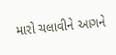મારો ચલાવીને આગને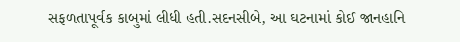સફળતાપૂર્વક કાબુમાં લીધી હતી.સદનસીબે, આ ઘટનામાં કોઈ જાનહાનિ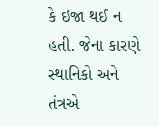કે ઇજા થઈ ન હતી. જેના કારણે સ્થાનિકો અને તંત્રએ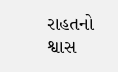રાહતનો શ્વાસ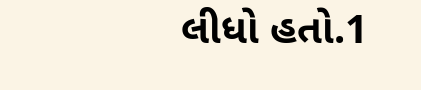લીધો હતો.1